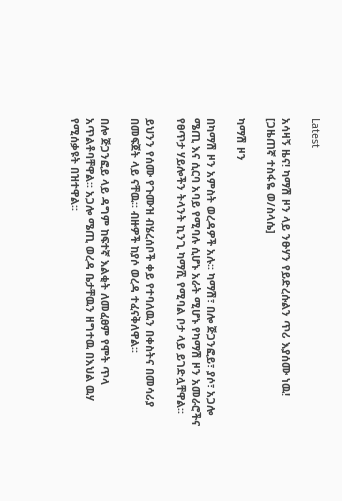Latest

አሳዛኝ ዜና! ካማሽ ዞን ላይ ንፁሃን የይድረሱልን ጥሪ እያሰሙ ነዉ! [ጋዜጠኛ ተስፋዬ ወ/ስላሴ]

ካማሽ ዞን

በካማሽ ዞን አምስት ወረዳዎች አሉ፡፡ ካማሽ፣ በሎ ጅጋንፎይ፣ ያሶ፣ አጋሎ ሜጢ እና ሲርባ አባይ የሚባሉ ሲሆኑ አራት ሚሆኑ የካማሽ ዞን አመራሮችና የፀጥታ ሃይሎችን ትላንት ኪንጊ ካማሺ የሚባል ቦታ ላይ ይገድሏቸዋል፡፡

ይህንን የሰሙ የጉሙዝ ብሄረሰቦች ቀይ የተባለዉን በቀስትና በመሳሪያ በመፍጀት ላይ ናቸዉ፡፡ ብዙዎች ከያሶ ወረዳ ተፈናቅለዋል፡፡

በሎ ጅጋንፎይ ላይ ዳግም ከፍተኛ እልቂት ለመፈፀም የሞት ጥላ አጥልቶባቸዋል፡፡ አጋሎ ሜጢ ወረዳ ቤታቸዉን ዘግተዉ በእህል ዉሃ የሚሰቃዩት በዝተዋል፡፡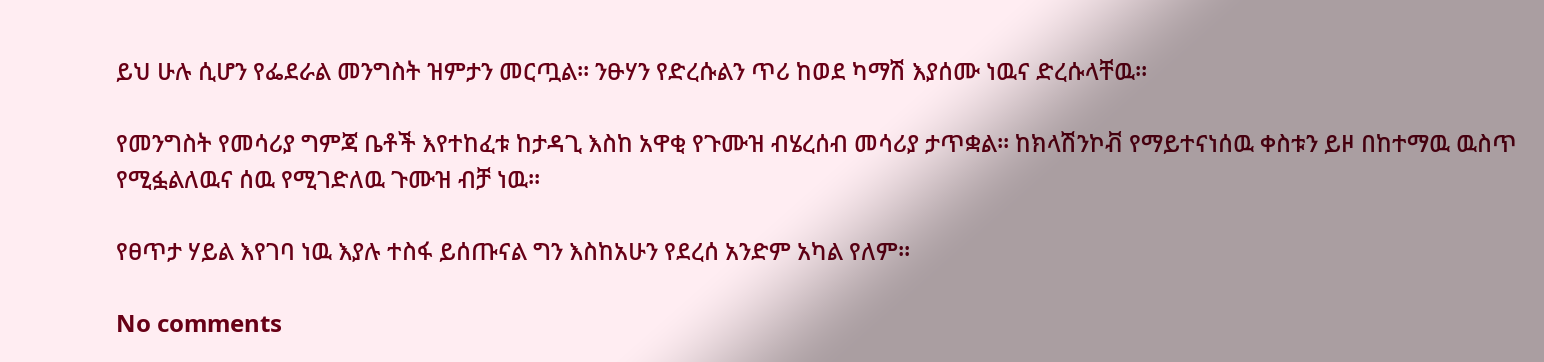ይህ ሁሉ ሲሆን የፌደራል መንግስት ዝምታን መርጧል፡፡ ንፁሃን የድረሱልን ጥሪ ከወደ ካማሽ እያሰሙ ነዉና ድረሱላቸዉ፡፡

የመንግስት የመሳሪያ ግምጃ ቤቶች እየተከፈቱ ከታዳጊ እስከ አዋቂ የጉሙዝ ብሄረሰብ መሳሪያ ታጥቋል፡፡ ከክላሽንኮቭ የማይተናነሰዉ ቀስቱን ይዞ በከተማዉ ዉስጥ የሚፏልለዉና ሰዉ የሚገድለዉ ጉሙዝ ብቻ ነዉ፡፡

የፀጥታ ሃይል እየገባ ነዉ እያሉ ተስፋ ይሰጡናል ግን እስከአሁን የደረሰ አንድም አካል የለም፡፡

No comments